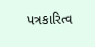પત્રકારિત્વ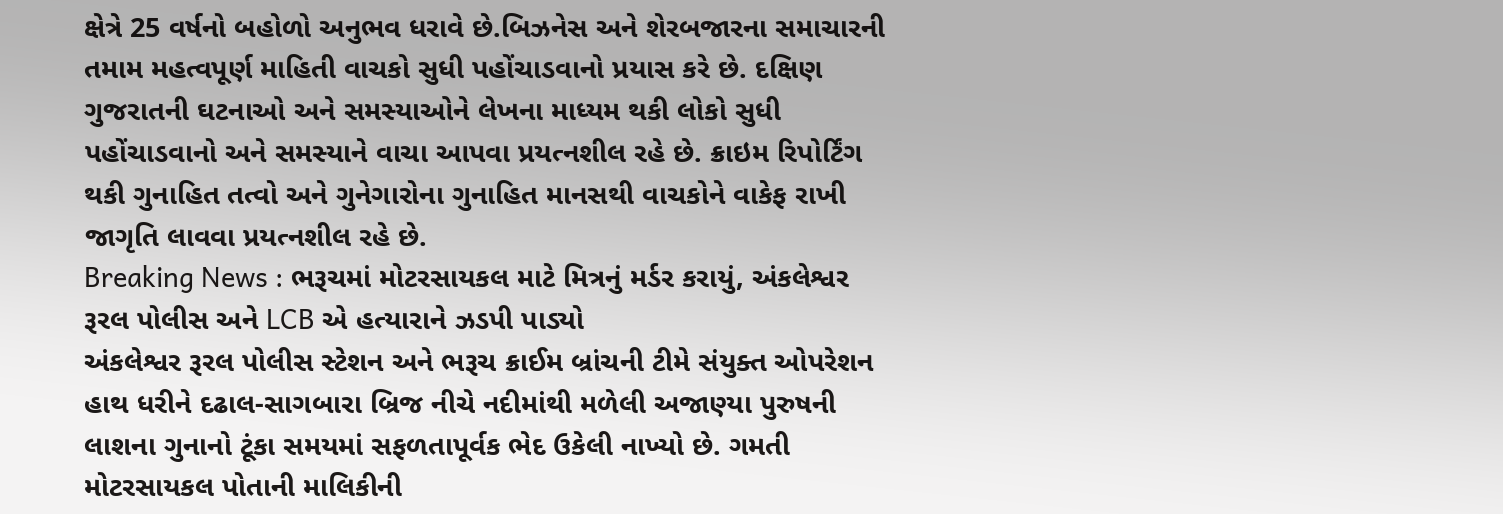ક્ષેત્રે 25 વર્ષનો બહોળો અનુભવ ધરાવે છે.બિઝનેસ અને શેરબજારના સમાચારની તમામ મહત્વપૂર્ણ માહિતી વાચકો સુધી પહોંચાડવાનો પ્રયાસ કરે છે. દક્ષિણ ગુજરાતની ઘટનાઓ અને સમસ્યાઓને લેખના માધ્યમ થકી લોકો સુધી પહોંચાડવાનો અને સમસ્યાને વાચા આપવા પ્રયત્નશીલ રહે છે. ક્રાઇમ રિપોર્ટિંગ થકી ગુનાહિત તત્વો અને ગુનેગારોના ગુનાહિત માનસથી વાચકોને વાકેફ રાખી જાગૃતિ લાવવા પ્રયત્નશીલ રહે છે.
Breaking News : ભરૂચમાં મોટરસાયકલ માટે મિત્રનું મર્ડર કરાયું, અંકલેશ્વર રૂરલ પોલીસ અને LCB એ હત્યારાને ઝડપી પાડ્યો
અંકલેશ્વર રૂરલ પોલીસ સ્ટેશન અને ભરૂચ ક્રાઈમ બ્રાંચની ટીમે સંયુક્ત ઓપરેશન હાથ ધરીને દઢાલ-સાગબારા બ્રિજ નીચે નદીમાંથી મળેલી અજાણ્યા પુરુષની લાશના ગુનાનો ટૂંકા સમયમાં સફળતાપૂર્વક ભેદ ઉકેલી નાખ્યો છે. ગમતી મોટરસાયકલ પોતાની માલિકીની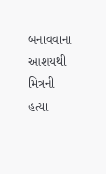બનાવવાના આશયથી મિત્રની હત્યા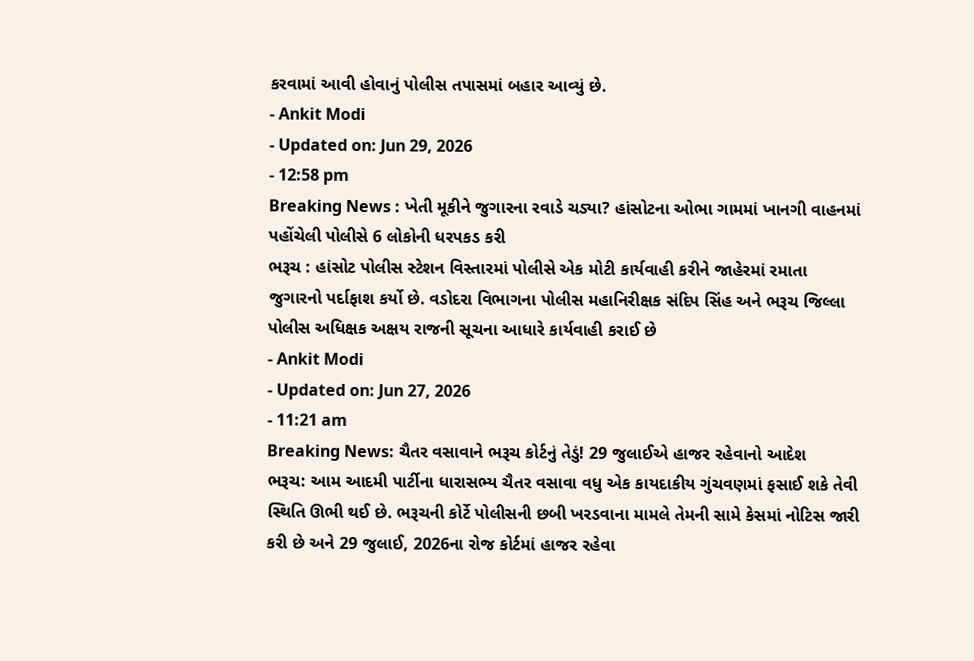કરવામાં આવી હોવાનું પોલીસ તપાસમાં બહાર આવ્યું છે.
- Ankit Modi
- Updated on: Jun 29, 2026
- 12:58 pm
Breaking News : ખેતી મૂકીને જુગારના રવાડે ચડ્યા? હાંસોટના ઓભા ગામમાં ખાનગી વાહનમાં પહોંચેલી પોલીસે 6 લોકોની ધરપકડ કરી
ભરૂચ : હાંસોટ પોલીસ સ્ટેશન વિસ્તારમાં પોલીસે એક મોટી કાર્યવાહી કરીને જાહેરમાં રમાતા જુગારનો પર્દાફાશ કર્યો છે. વડોદરા વિભાગના પોલીસ મહાનિરીક્ષક સંદિપ સિંહ અને ભરૂચ જિલ્લા પોલીસ અધિક્ષક અક્ષય રાજની સૂચના આધારે કાર્યવાહી કરાઈ છે
- Ankit Modi
- Updated on: Jun 27, 2026
- 11:21 am
Breaking News: ચૈતર વસાવાને ભરૂચ કોર્ટનું તેડું! 29 જુલાઈએ હાજર રહેવાનો આદેશ
ભરૂચ: આમ આદમી પાર્ટીના ધારાસભ્ય ચૈતર વસાવા વધુ એક કાયદાકીય ગુંચવણમાં ફસાઈ શકે તેવી સ્થિતિ ઊભી થઈ છે. ભરૂચની કોર્ટે પોલીસની છબી ખરડવાના મામલે તેમની સામે કેસમાં નોટિસ જારી કરી છે અને 29 જુલાઈ, 2026ના રોજ કોર્ટમાં હાજર રહેવા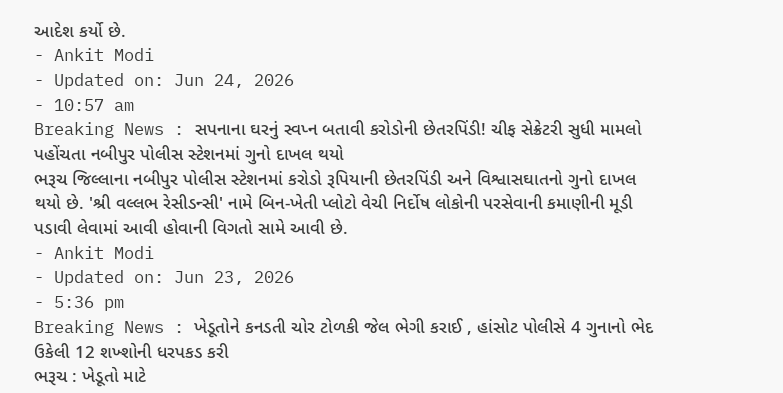આદેશ કર્યો છે.
- Ankit Modi
- Updated on: Jun 24, 2026
- 10:57 am
Breaking News : સપનાના ઘરનું સ્વપ્ન બતાવી કરોડોની છેતરપિંડી! ચીફ સેક્રેટરી સુધી મામલો પહોંચતા નબીપુર પોલીસ સ્ટેશનમાં ગુનો દાખલ થયો
ભરૂચ જિલ્લાના નબીપુર પોલીસ સ્ટેશનમાં કરોડો રૂપિયાની છેતરપિંડી અને વિશ્વાસઘાતનો ગુનો દાખલ થયો છે. 'શ્રી વલ્લભ રેસીડન્સી' નામે બિન-ખેતી પ્લોટો વેચી નિર્દોષ લોકોની પરસેવાની કમાણીની મૂડી પડાવી લેવામાં આવી હોવાની વિગતો સામે આવી છે.
- Ankit Modi
- Updated on: Jun 23, 2026
- 5:36 pm
Breaking News : ખેડૂતોને કનડતી ચોર ટોળકી જેલ ભેગી કરાઈ , હાંસોટ પોલીસે 4 ગુનાનો ભેદ ઉકેલી 12 શખ્શોની ધરપકડ કરી
ભરૂચ : ખેડૂતો માટે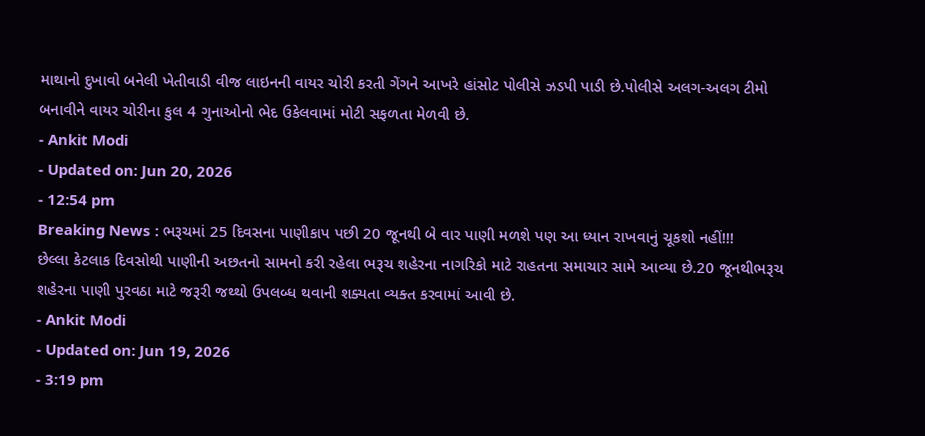માથાનો દુખાવો બનેલી ખેતીવાડી વીજ લાઇનની વાયર ચોરી કરતી ગેંગને આખરે હાંસોટ પોલીસે ઝડપી પાડી છે.પોલીસે અલગ-અલગ ટીમો બનાવીને વાયર ચોરીના કુલ 4 ગુનાઓનો ભેદ ઉકેલવામાં મોટી સફળતા મેળવી છે.
- Ankit Modi
- Updated on: Jun 20, 2026
- 12:54 pm
Breaking News : ભરૂચમાં 25 દિવસના પાણીકાપ પછી 20 જૂનથી બે વાર પાણી મળશે પણ આ ધ્યાન રાખવાનું ચૂકશો નહીં!!!
છેલ્લા કેટલાક દિવસોથી પાણીની અછતનો સામનો કરી રહેલા ભરૂચ શહેરના નાગરિકો માટે રાહતના સમાચાર સામે આવ્યા છે.20 જૂનથીભરૂચ શહેરના પાણી પુરવઠા માટે જરૂરી જથ્થો ઉપલબ્ધ થવાની શક્યતા વ્યક્ત કરવામાં આવી છે.
- Ankit Modi
- Updated on: Jun 19, 2026
- 3:19 pm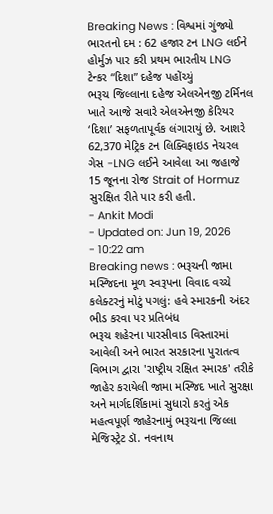Breaking News : વિશ્વમાં ગુંજ્યો ભારતનો દમ : 62 હજાર ટન LNG લઈને હોર્મુઝ પાર કરી પ્રથમ ભારતીય LNG ટેન્કર “દિશા” દહેજ પહોંચ્યું
ભરૂચ જિલ્લાના દહેજ એલએનજી ટર્મિનલ ખાતે આજે સવારે એલએનજી કેરિયર ‘દિશા’ સફળતાપૂર્વક લંગારાયું છે. આશરે 62,370 મેટ્રિક ટન લિક્વિફાઇડ નેચરલ ગેસ -LNG લઈને આવેલા આ જહાજે 15 જૂનના રોજ Strait of Hormuz સુરક્ષિત રીતે પાર કરી હતી.
- Ankit Modi
- Updated on: Jun 19, 2026
- 10:22 am
Breaking news : ભરૂચની જામા મસ્જિદના મૂળ સ્વરૂપના વિવાદ વચ્ચે કલેક્ટરનું મોટું પગલું: હવે સ્મારકની અંદર ભીડ કરવા પર પ્રતિબંધ
ભરૂચ શહેરના પારસીવાડ વિસ્તારમાં આવેલી અને ભારત સરકારના પુરાતત્વ વિભાગ દ્વારા 'રાષ્ટ્રીય રક્ષિત સ્મારક' તરીકે જાહેર કરાયેલી જામા મસ્જિદ ખાતે સુરક્ષા અને માર્ગદર્શિકામાં સુધારો કરતું એક મહત્વપૂર્ણ જાહેરનામું ભરૂચના જિલ્લા મેજિસ્ટ્રેટ ડૉ. નવનાથ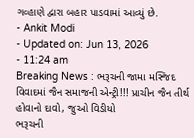ગવ્હાણે દ્વારા બહાર પાડવામાં આવ્યું છે.
- Ankit Modi
- Updated on: Jun 13, 2026
- 11:24 am
Breaking News : ભરૂચની જામા મસ્જિદ વિવાદમાં જૈન સમાજની એન્ટ્રી!!! પ્રાચીન જૈન તીર્થ હોવાનો દાવો, જુઓ વિડીયો
ભરૂચની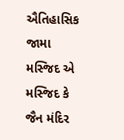ઐતિહાસિક જામા મસ્જિદ એ મસ્જિદ કે જૈન મંદિર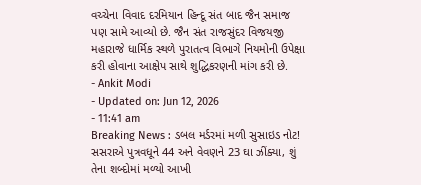વચ્ચેના વિવાદ દરમિયાન હિન્દૂ સંત બાદ જૈન સમાજ પણ સામે આવ્યો છે. જૈન સંત રાજસુંદર વિજયજી મહારાજે ધાર્મિક સ્થળે પુરાતત્વ વિભાગે નિયમોની ઉપેક્ષા કરી હોવાના આક્ષેપ સાથે શુદ્ધિકરણની માંગ કરી છે.
- Ankit Modi
- Updated on: Jun 12, 2026
- 11:41 am
Breaking News : ડબલ મર્ડરમાં મળી સુસાઇડ નોટ! સસરાએ પુત્રવધૂને 44 અને વેવણને 23 ઘા ઝીંક્યા, શું તેના શબ્દોમાં મળ્યો આખી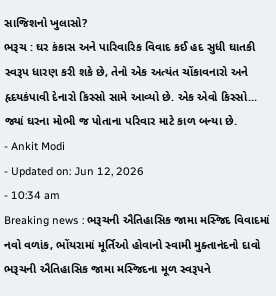સાજિશનો ખુલાસો?
ભરૂચ : ઘર કંકાસ અને પારિવારિક વિવાદ કઈ હદ સુધી ઘાતકી સ્વરૂપ ધારણ કરી શકે છે, તેનો એક અત્યંત ચોંકાવનારો અને હૃદયકંપાવી દેનારો કિસ્સો સામે આવ્યો છે. એક એવો કિસ્સો... જ્યાં ઘરના મોભી જ પોતાના પરિવાર માટે કાળ બન્યા છે.
- Ankit Modi
- Updated on: Jun 12, 2026
- 10:34 am
Breaking news : ભરૂચની ઐતિહાસિક જામા મસ્જિદ વિવાદમાં નવો વળાંક, ભોંયરામાં મૂર્તિઓ હોવાનો સ્વામી મુક્તાનંદનો દાવો
ભરૂચની ઐતિહાસિક જામા મસ્જિદના મૂળ સ્વરૂપને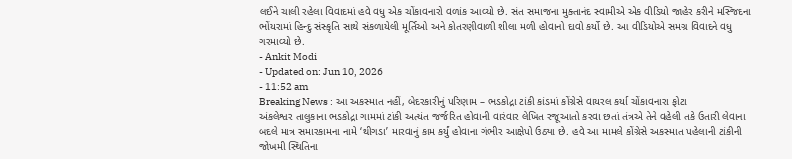લઈને ચાલી રહેલા વિવાદમાં હવે વધુ એક ચોંકાવનારો વળાંક આવ્યો છે. સંત સમાજના મુક્તાનંદ સ્વામીએ એક વીડિયો જાહેર કરીને મસ્જિદના ભોંયરામાં હિન્દુ સંસ્કૃતિ સાથે સંકળાયેલી મૂર્તિઓ અને કોતરણીવાળી શીલા મળી હોવાનો દાવો કર્યો છે. આ વીડિયોએ સમગ્ર વિવાદને વધુ ગરમાવ્યો છે.
- Ankit Modi
- Updated on: Jun 10, 2026
- 11:52 am
Breaking News : આ અકસ્માત નહીં, બેદરકારીનું પરિણામ – ભડકોદ્રા ટાંકી કાંડમાં કોંગ્રેસે વાયરલ કર્યા ચોંકાવનારા ફોટા
અંકલેશ્વર તાલુકાના ભડકોદ્રા ગામમાં ટાંકી અત્યંત જર્જરિત હોવાની વારંવાર લેખિત રજૂઆતો કરવા છતાં તંત્રએ તેને વહેલી તકે ઉતારી લેવાના બદલે માત્ર સમારકામના નામે ‘થીગડા’ મારવાનું કામ કર્યું હોવાના ગંભીર આક્ષેપો ઉઠ્યા છે. હવે આ મામલે કોંગ્રેસે અકસ્માત પહેલાની ટાંકીની જોખમી સ્થિતિના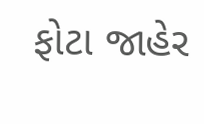ફોટા જાહેર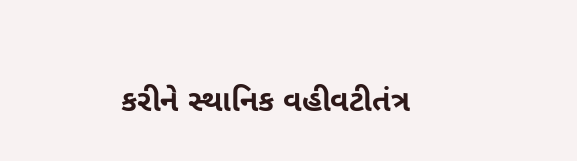કરીને સ્થાનિક વહીવટીતંત્ર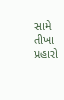સામે તીખા પ્રહારો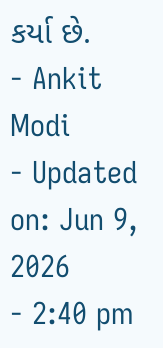કર્યા છે.
- Ankit Modi
- Updated on: Jun 9, 2026
- 2:40 pm